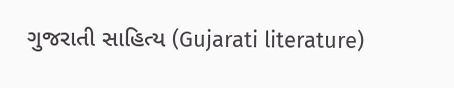ગુજરાતી સાહિત્ય (Gujarati literature)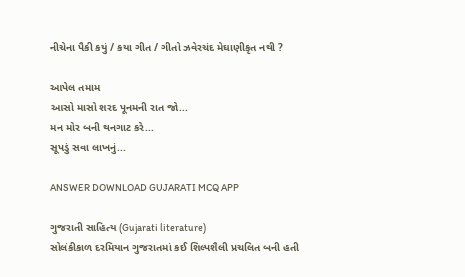નીચેના પૈકી કયું / કયા ગીત / ગીતો ઝવેરચંદ મેઘાણીકૃત નથી ?

આપેલ તમામ
આસો માસો શરદ પૂનમની રાત જો...
મન મોર બની થનગાટ કરે...
સૂપડું સવા લાખનું...

ANSWER DOWNLOAD GUJARATI MCQ APP

ગુજરાતી સાહિત્ય (Gujarati literature)
સોલંકીકાળ દરમિયાન ગુજરાતમાં કઈ શિલ્પશૈલી પ્રચલિત બની હતી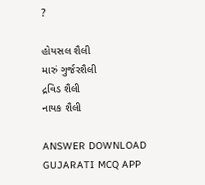?

હોયસલ શૈલી
મારું ગુર્જરશૈલી
દ્રવિડ શૈલી
નાયક શૈલી

ANSWER DOWNLOAD GUJARATI MCQ APP